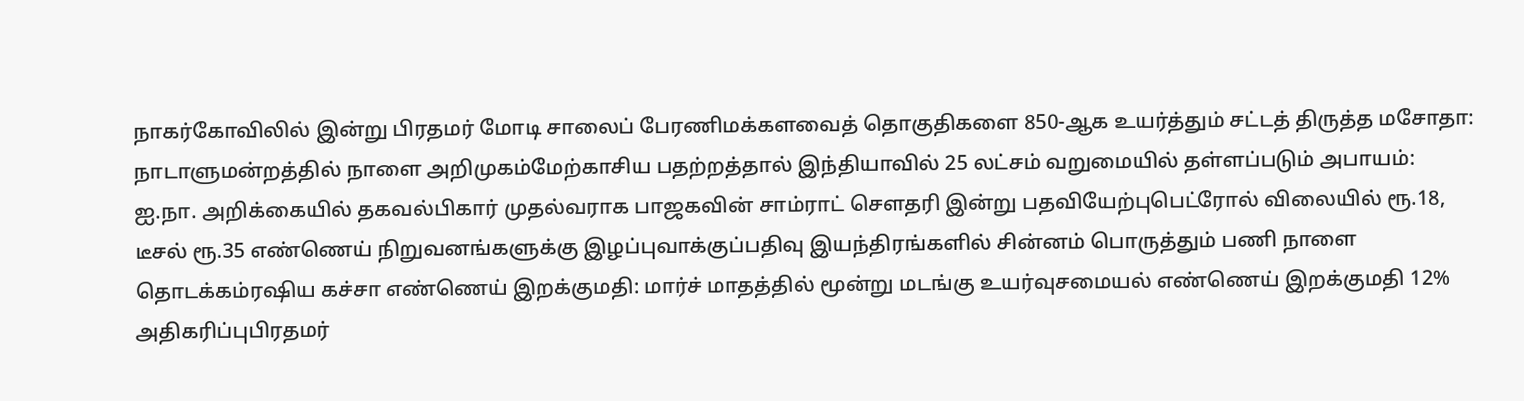நாகர்கோவிலில் இன்று பிரதமர் மோடி சாலைப் பேரணிமக்களவைத் தொகுதிகளை 850-ஆக உயர்த்தும் சட்டத் திருத்த மசோதா: நாடாளுமன்றத்தில் நாளை அறிமுகம்மேற்காசிய பதற்றத்தால் இந்தியாவில் 25 லட்சம் வறுமையில் தள்ளப்படும் அபாயம்: ஐ.நா. அறிக்கையில் தகவல்பிகார் முதல்வராக பாஜகவின் சாம்ராட் செளதரி இன்று பதவியேற்புபெட்ரோல் விலையில் ரூ.18, டீசல் ரூ.35 எண்ணெய் நிறுவனங்களுக்கு இழப்புவாக்குப்பதிவு இயந்திரங்களில் சின்னம் பொருத்தும் பணி நாளை தொடக்கம்ரஷிய கச்சா எண்ணெய் இறக்குமதி: மார்ச் மாதத்தில் மூன்று மடங்கு உயர்வுசமையல் எண்ணெய் இறக்குமதி 12% அதிகரிப்புபிரதமர்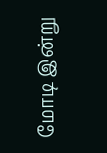மோடி இன்று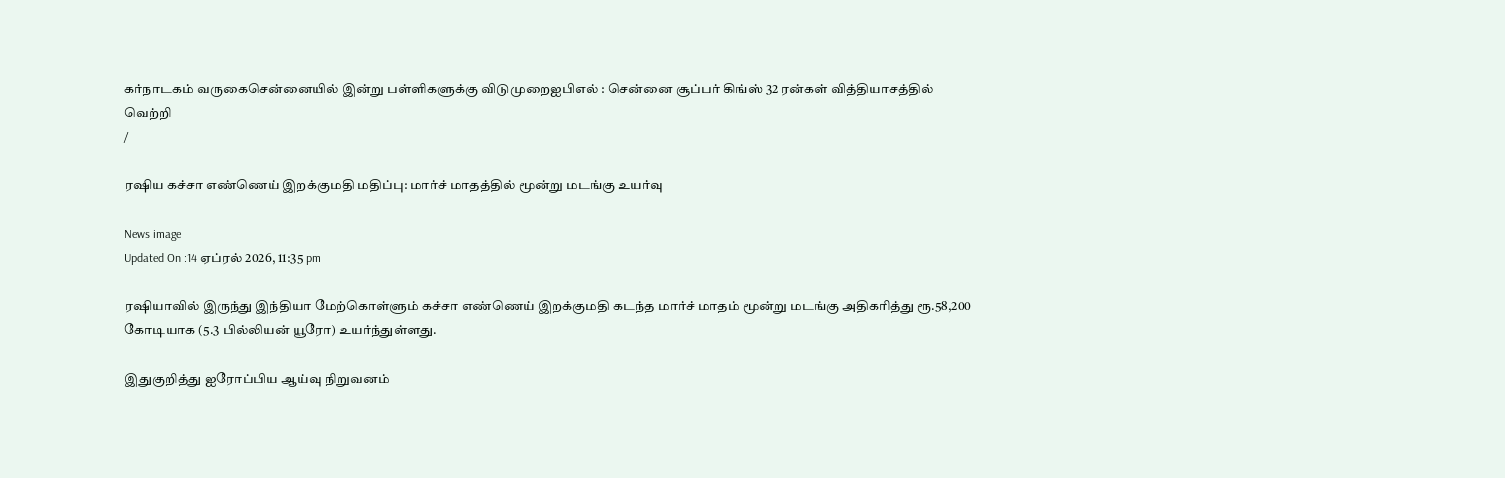கர்நாடகம் வருகைசென்னையில் இன்று பள்ளிகளுக்கு விடுமுறைஐபிஎல் : சென்னை சூப்பர் கிங்ஸ் 32 ரன்கள் வித்தியாசத்தில் வெற்றி
/

ரஷிய கச்சா எண்ணெய் இறக்குமதி மதிப்பு: மார்ச் மாதத்தில் மூன்று மடங்கு உயர்வு

News image
Updated On :14 ஏப்ரல் 2026, 11:35 pm

ரஷியாவில் இருந்து இந்தியா மேற்கொள்ளும் கச்சா எண்ணெய் இறக்குமதி கடந்த மார்ச் மாதம் மூன்று மடங்கு அதிகரித்து ரூ.58,200 கோடியாக (5.3 பில்லியன் யூரோ) உயர்ந்துள்ளது.

இதுகுறித்து ஐரோப்பிய ஆய்வு நிறுவனம்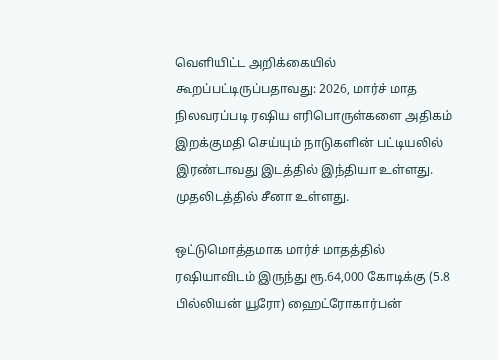வெளியிட்ட அறிக்கையில் கூறப்பட்டிருப்பதாவது: 2026, மார்ச் மாத நிலவரப்படி ரஷிய எரிபொருள்களை அதிகம் இறக்குமதி செய்யும் நாடுகளின் பட்டியலில் இரண்டாவது இடத்தில் இந்தியா உள்ளது. முதலிடத்தில் சீனா உள்ளது.

ஒட்டுமொத்தமாக மார்ச் மாதத்தில் ரஷியாவிடம் இருந்து ரூ.64,000 கோடிக்கு (5.8 பில்லியன் யூரோ) ஹைட்ரோகார்பன்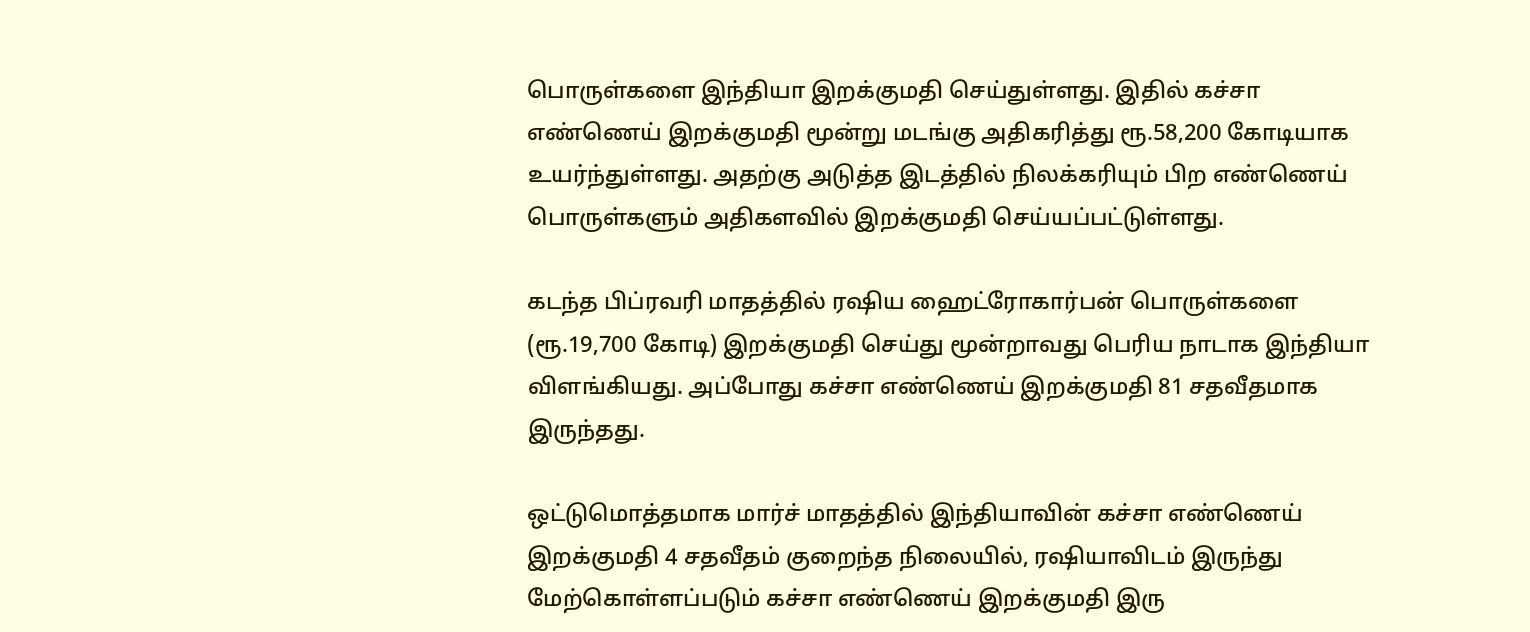பொருள்களை இந்தியா இறக்குமதி செய்துள்ளது. இதில் கச்சா எண்ணெய் இறக்குமதி மூன்று மடங்கு அதிகரித்து ரூ.58,200 கோடியாக உயர்ந்துள்ளது. அதற்கு அடுத்த இடத்தில் நிலக்கரியும் பிற எண்ணெய் பொருள்களும் அதிகளவில் இறக்குமதி செய்யப்பட்டுள்ளது.

கடந்த பிப்ரவரி மாதத்தில் ரஷிய ஹைட்ரோகார்பன் பொருள்களை (ரூ.19,700 கோடி) இறக்குமதி செய்து மூன்றாவது பெரிய நாடாக இந்தியா விளங்கியது. அப்போது கச்சா எண்ணெய் இறக்குமதி 81 சதவீதமாக இருந்தது.

ஒட்டுமொத்தமாக மார்ச் மாதத்தில் இந்தியாவின் கச்சா எண்ணெய் இறக்குமதி 4 சதவீதம் குறைந்த நிலையில், ரஷியாவிடம் இருந்து மேற்கொள்ளப்படும் கச்சா எண்ணெய் இறக்குமதி இரு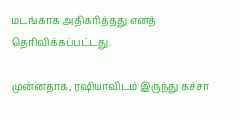மடங்காக அதிகரித்தது எனத் தெரிவிக்கப்பட்டது.

முன்னதாக, ரஷியாவிடம் இருந்து கச்சா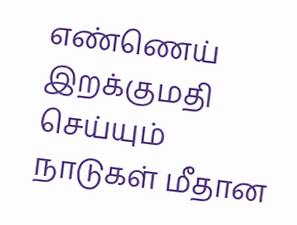எண்ணெய் இறக்குமதி செய்யும் நாடுகள் மீதான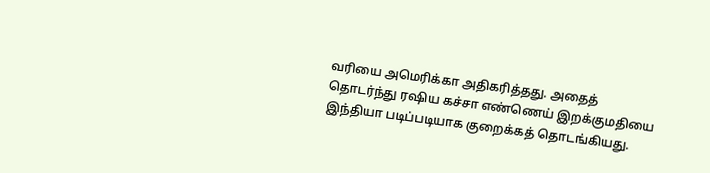வரியை அமெரிக்கா அதிகரித்தது. அதைத் தொடர்ந்து ரஷிய கச்சா எண்ணெய் இறக்குமதியை இந்தியா படிப்படியாக குறைக்கத் தொடங்கியது.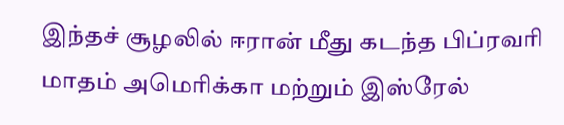இந்தச் சூழலில் ஈரான் மீது கடந்த பிப்ரவரி மாதம் அமெரிக்கா மற்றும் இஸ்ரேல்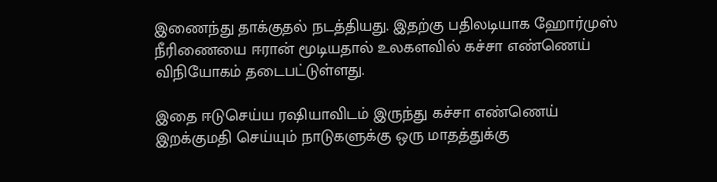இணைந்து தாக்குதல் நடத்தியது. இதற்கு பதிலடியாக ஹோர்முஸ் நீரிணையை ஈரான் மூடியதால் உலகளவில் கச்சா எண்ணெய் விநியோகம் தடைபட்டுள்ளது.

இதை ஈடுசெய்ய ரஷியாவிடம் இருந்து கச்சா எண்ணெய் இறக்குமதி செய்யும் நாடுகளுக்கு ஒரு மாதத்துக்கு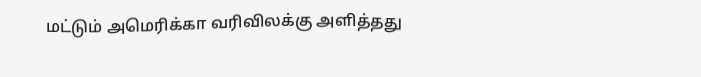மட்டும் அமெரிக்கா வரிவிலக்கு அளித்தது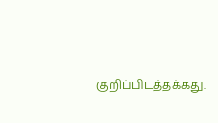குறிப்பிடத்தக்கது.